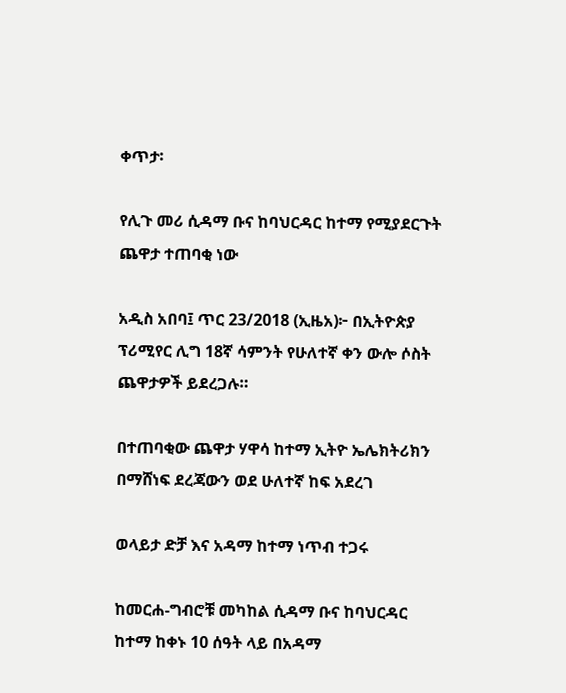ቀጥታ፡

የሊጉ መሪ ሲዳማ ቡና ከባህርዳር ከተማ የሚያደርጉት ጨዋታ ተጠባቂ ነው

አዲስ አበባ፤ ጥር 23/2018 (ኢዜአ)፦ በኢትዮጵያ ፕሪሚየር ሊግ 18ኛ ሳምንት የሁለተኛ ቀን ውሎ ሶስት ጨዋታዎች ይደረጋሉ።

በተጠባቂው ጨዋታ ሃዋሳ ከተማ ኢትዮ ኤሌክትሪክን በማሸነፍ ደረጃውን ወደ ሁለተኛ ከፍ አደረገ

ወላይታ ድቻ እና አዳማ ከተማ ነጥብ ተጋሩ

ከመርሐ-ግብሮቹ መካከል ሲዳማ ቡና ከባህርዳር ከተማ ከቀኑ 10 ሰዓት ላይ በአዳማ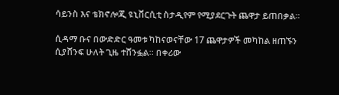ሳይንስ እና ቴክኖሎጂ ዩኒቨርሲቲ ስታዲየም የሚያደርጉት ጨዋታ ይጠበቃል።

ሲዳማ ቡና በውድድር ዓመቱ ካከናወናቸው 17 ጨዋታዎች መካከል ዘጠኙን ሲያሸንፍ ሁለት ጊዜ ተሸንፏል። በቀሪው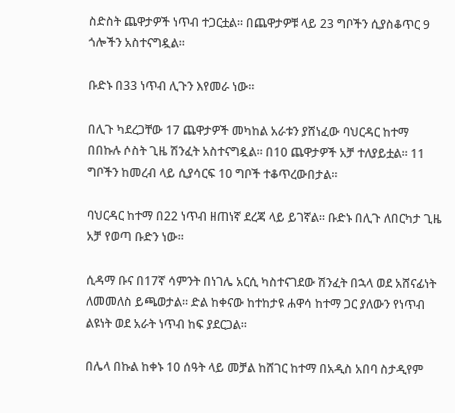ስድስት ጨዋታዎች ነጥብ ተጋርቷል። በጨዋታዎቹ ላይ 23 ግቦችን ሲያስቆጥር 9 ጎሎችን አስተናግዷል።

ቡድኑ በ33 ነጥብ ሊጉን እየመራ ነው።

በሊጉ ካደረጋቸው 17 ጨዋታዎች መካከል አራቱን ያሸነፈው ባህርዳር ከተማ በበኩሉ ሶስት ጊዜ ሽንፈት አስተናግዷል። በ10 ጨዋታዎች አቻ ተለያይቷል። 11 ግቦችን ከመረብ ላይ ሲያሳርፍ 10 ግቦች ተቆጥረውበታል።

ባህርዳር ከተማ በ22 ነጥብ ዘጠነኛ ደረጃ ላይ ይገኛል። ቡድኑ በሊጉ ለበርካታ ጊዜ አቻ የወጣ ቡድን ነው።

ሲዳማ ቡና በ17ኛ ሳምንት በነገሌ አርሲ ካስተናገደው ሽንፈት በኋላ ወደ አሸናፊነት ለመመለስ ይጫወታል። ድል ከቀናው ከተከታዩ ሐዋሳ ከተማ ጋር ያለውን የነጥብ ልዩነት ወደ አራት ነጥብ ከፍ ያደርጋል።

በሌላ በኩል ከቀኑ 10 ሰዓት ላይ መቻል ከሸገር ከተማ በአዲስ አበባ ስታዲየም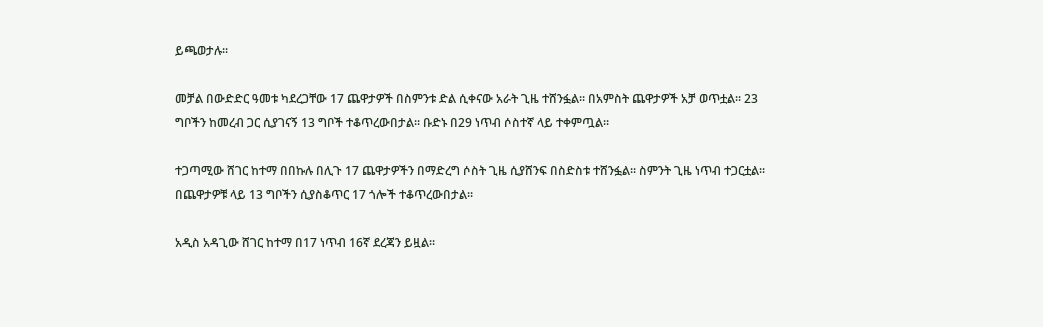ይጫወታሉ።

መቻል በውድድር ዓመቱ ካደረጋቸው 17 ጨዋታዎች በስምንቱ ድል ሲቀናው አራት ጊዜ ተሸንፏል። በአምስት ጨዋታዎች አቻ ወጥቷል። 23 ግቦችን ከመረብ ጋር ሲያገናኝ 13 ግቦች ተቆጥረውበታል። ቡድኑ በ29 ነጥብ ሶስተኛ ላይ ተቀምጧል።

ተጋጣሚው ሸገር ከተማ በበኩሉ በሊጉ 17 ጨዋታዎችን በማድረግ ሶስት ጊዜ ሲያሸንፍ በስድስቱ ተሸንፏል። ስምንት ጊዜ ነጥብ ተጋርቷል። በጨዋታዎቹ ላይ 13 ግቦችን ሲያስቆጥር 17 ጎሎች ተቆጥረውበታል።

አዲስ አዳጊው ሸገር ከተማ በ17 ነጥብ 16ኛ ደረጃን ይዟል።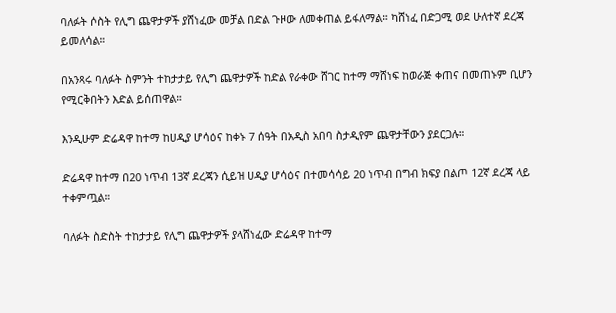ባለፉት ሶስት የሊግ ጨዋታዎች ያሸነፈው መቻል በድል ጉዞው ለመቀጠል ይፋለማል። ካሸነፈ በድጋሚ ወደ ሁለተኛ ደረጃ ይመለሳል።

በአንጻሩ ባለፉት ስምንት ተከታታይ የሊግ ጨዋታዎች ከድል የራቀው ሸገር ከተማ ማሸነፍ ከወራጅ ቀጠና በመጠኑም ቢሆን የሚርቅበትን እድል ይሰጠዋል።

እንዲሁም ድሬዳዋ ከተማ ከሀዲያ ሆሳዕና ከቀኑ 7 ሰዓት በአዲስ አበባ ስታዲየም ጨዋታቸውን ያደርጋሉ።

ድሬዳዋ ከተማ በ20 ነጥብ 13ኛ ደረጃን ሲይዝ ሀዲያ ሆሳዕና በተመሳሳይ 20 ነጥብ በግብ ክፍያ በልጦ 12ኛ ደረጃ ላይ ተቀምጧል።

ባለፉት ስድስት ተከታታይ የሊግ ጨዋታዎች ያላሸነፈው ድሬዳዋ ከተማ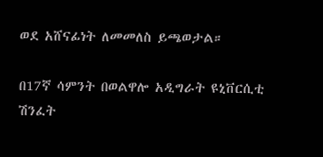ወደ አሸናፊነት ለመመለስ ይጫወታል።

በ17ኛ ሳምንት በወልዋሎ አዲግራት ዩኒቨርሲቲ ሽንፈት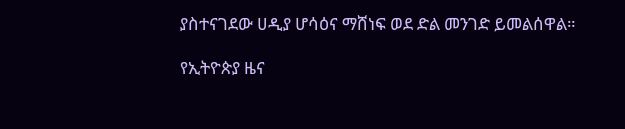ያስተናገደው ሀዲያ ሆሳዕና ማሸነፍ ወደ ድል መንገድ ይመልሰዋል።

የኢትዮጵያ ዜና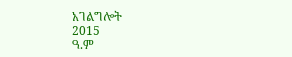አገልግሎት
2015
ዓ.ም